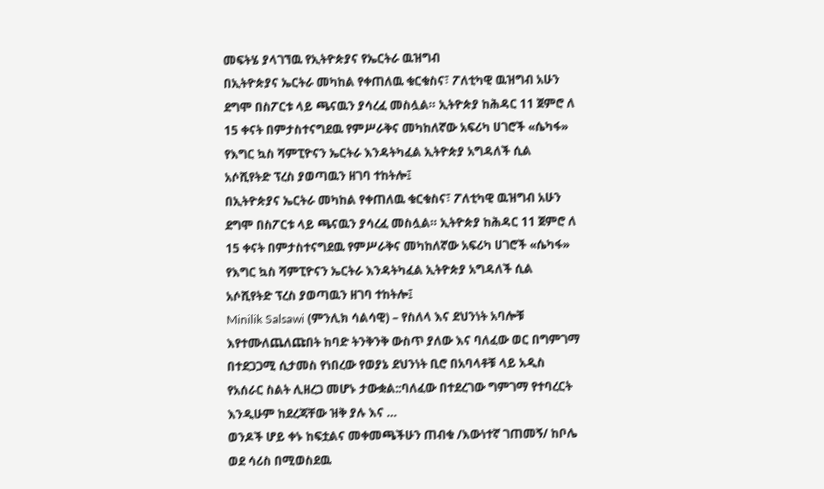መፍትሄ ያላገኘዉ የኢትዮጵያና የኤርትራ ዉዝግብ
በኢትዮጵያና ኤርትራ መካከል የቀጠለዉ ቁርቁስና፣ ፖለቲካዊ ዉዝግብ አሁን ደግሞ በስፖርቱ ላይ ጫናዉን ያሳረፈ መስሏል። ኢትዮጵያ ከሕዳር 11 ጀምሮ ለ 15 ቀናት በምታስተናግደዉ የምሥራቅና መካከለኛው አፍሪካ ሀገሮች «ሴካፋ» የእግር ኳስ ሻምፒዮናን ኤርትራ እንዳትካፈል ኢትዮጵያ አግዳለች ሲል አሶሺየትድ ፕረስ ያወጣዉን ዘገባ ተከትሎ፤
በኢትዮጵያና ኤርትራ መካከል የቀጠለዉ ቁርቁስና፣ ፖለቲካዊ ዉዝግብ አሁን ደግሞ በስፖርቱ ላይ ጫናዉን ያሳረፈ መስሏል። ኢትዮጵያ ከሕዳር 11 ጀምሮ ለ 15 ቀናት በምታስተናግደዉ የምሥራቅና መካከለኛው አፍሪካ ሀገሮች «ሴካፋ» የእግር ኳስ ሻምፒዮናን ኤርትራ እንዳትካፈል ኢትዮጵያ አግዳለች ሲል አሶሺየትድ ፕረስ ያወጣዉን ዘገባ ተከትሎ፤
Minilik Salsawi (ምንሊክ ሳልሳዊ) – የስለላ እና ደህንነት አባሎቹ እየተሙለጨለጩበት ከባድ ትንቅንቅ ውስጥ ያለው እና ባለፈው ወር በግምገማ በተደጋጋሚ ሲታመስ የነበረው የወያኔ ደህንነት ቢሮ በአባላቶቹ ላይ አዲስ የአሰራር ስልት ሊዘረጋ መሆኑ ታውቋል::ባለፈው በተደረገው ግምገማ የተባረርት እንዲሁም ከደረጃቸው ዝቅ ያሉ እና …
ወንዶች ሆይ ቀኑ ከፍቷልና መቀመጫችሁን ጠብቁ /እውነተኛ ገጠመኝ/ ከቦሌ ወደ ሳሪስ በሚወስደዉ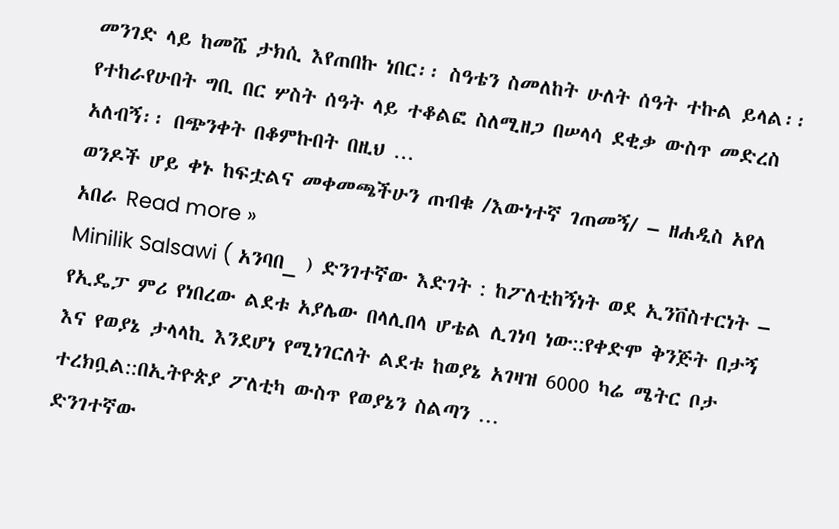መንገድ ላይ ከመሼ ታክሲ እየጠበኩ ነበር፡፡ ስዓቴን ስመለከት ሁለት ሰዓት ተኩል ይላል፡፡ የተከራየሁበት ግቢ በር ሦስት ሰዓት ላይ ተቆልፎ ስለሚዘጋ በሠላሳ ደቂቃ ውስጥ መድረስ አለብኝ፡፡ በጭንቀት በቆምኩበት በዚህ …
ወንዶች ሆይ ቀኑ ከፍቷልና መቀመጫችሁን ጠብቁ /እውነተኛ ገጠመኝ/ – ዘሐዲስ አየለ አበራ Read more »
Minilik Salsawi ( አንባበ_ ) ድንገተኛው እድገት : ከፖለቲከኝነት ወደ ኢንቨስተርነት – የኢዴፓ ምሪ የነበረው ልደቱ አያሌው በላሊበላ ሆቴል ሊገነባ ነው::የቀድሞ ቅንጅት በታኝ እና የወያኔ ታላላኪ እንደሆነ የሚነገርለት ልደቱ ከወያኔ አገዛዝ 6000 ካሬ ሜትር ቦታ ተረክቧል::በኢትዮጵያ ፖለቲካ ውስጥ የወያኔን ስልጣን …
ድንገተኛው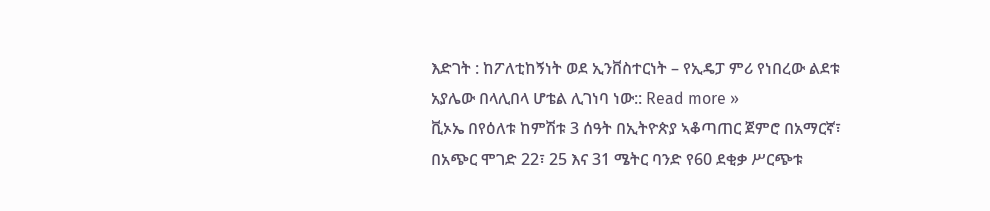እድገት : ከፖለቲከኝነት ወደ ኢንቨስተርነት – የኢዴፓ ምሪ የነበረው ልደቱ አያሌው በላሊበላ ሆቴል ሊገነባ ነው:: Read more »
ቪኦኤ በየዕለቱ ከምሽቱ 3 ሰዓት በኢትዮጵያ ኣቆጣጠር ጀምሮ በአማርኛ፣ በአጭር ሞገድ 22፣ 25 እና 31 ሜትር ባንድ የ60 ደቂቃ ሥርጭቱ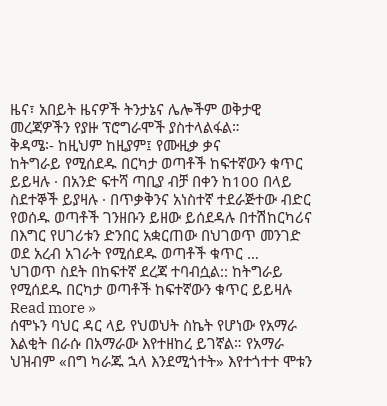ዜና፣ አበይት ዜናዎች ትንታኔና ሌሎችም ወቅታዊ መረጃዎችን የያዙ ፕሮግራሞች ያስተላልፋል።
ቅዳሜ፡- ከዚህም ከዚያም፤ የሙዚቃ ቃና
ከትግራይ የሚሰደዱ በርካታ ወጣቶች ከፍተኛውን ቁጥር ይይዛሉ · በአንድ ፍተሻ ጣቢያ ብቻ በቀን ከ100 በላይ ስደተኞች ይያዛሉ · በጥቃቅንና አነስተኛ ተደራጅተው ብድር የወሰዱ ወጣቶች ገንዘቡን ይዘው ይሰደዳሉ በተሽከርካሪና በእግር የሀገሪቱን ድንበር አቋርጠው በህገወጥ መንገድ ወደ አረብ አገራት የሚሰደዱ ወጣቶች ቁጥር …
ህገወጥ ስደት በከፍተኛ ደረጃ ተባብሷል:: ከትግራይ የሚሰደዱ በርካታ ወጣቶች ከፍተኛውን ቁጥር ይይዛሉ Read more »
ሰሞኑን ባህር ዳር ላይ የህወህት ስኬት የሆነው የአማራ እልቂት በራሱ በአማራው እየተዘከረ ይገኛል። የአማራ ህዝብም «በግ ካራጁ ኋላ እንደሚጎተት» እየተጎተተ ሞቱን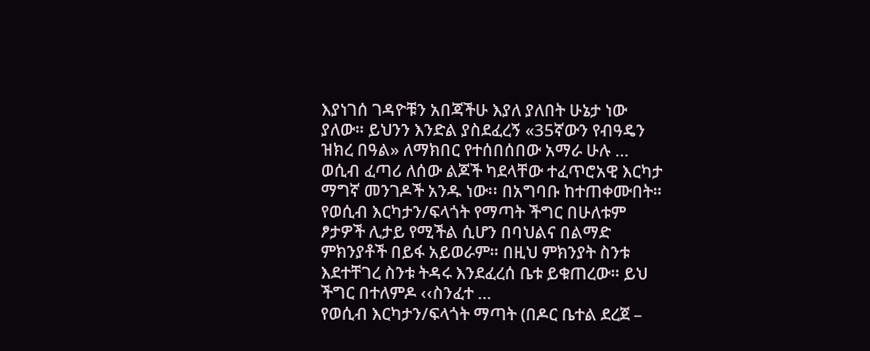እያነገሰ ገዳዮቹን አበጃችሁ እያለ ያለበት ሁኔታ ነው ያለው። ይህንን እንድል ያስደፈረኝ «35ኛውን የብዓዴን ዝክረ በዓል» ለማክበር የተሰበሰበው አማራ ሁሉ …
ወሲብ ፈጣሪ ለሰው ልጆች ካደላቸው ተፈጥሮአዊ እርካታ ማግኛ መንገዶች አንዱ ነው፡፡ በአግባቡ ከተጠቀሙበት። የወሲብ እርካታን/ፍላጎት የማጣት ችግር በሁለቱም ፆታዎች ሊታይ የሚችል ሲሆን በባህልና በልማድ ምክንያቶች በይፋ አይወራም። በዚህ ምክንያት ስንቱ እደተቸገረ ስንቱ ትዳሩ እንደፈረሰ ቤቱ ይቁጠረው። ይህ ችግር በተለምዶ ‹‹ስንፈተ …
የወሲብ እርካታን/ፍላጎት ማጣት (በዶር ቤተል ደረጀ –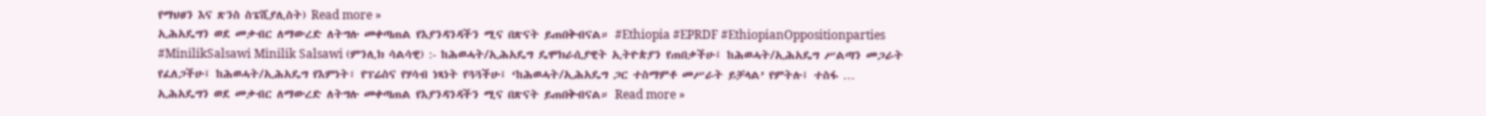የማህፀን እና ጽንስ ስፔሺያሊስት) Read more »
ኢሕአዴግን ወደ መቃብር ለማውረድ ለትግሉ መቀጣጠል የእያንዳንዳችን ሚና በጽናት ይጠበቅብናል። #Ethiopia #EPRDF #EthiopianOppositionparties #MinilikSalsawi Minilik Salsawi (ምንሊክ ሳልሳዊ) :- ከሕወሓት/ኢሕአዴግ ዴሞክራሲያዊት ኢትዮጵያን የጠበቃችሁ፤ ከሕወሓት/ኢሕአዴግ ሥልጣን መጋራት የፈለጋችሁ፤ ከሕወሓት/ኢሕአዴግ የእምነት፣ የፕሬስና የሃሳብ ነጻነት የጓጓችሁ፤ ‘ከሕወሓት/ኢሕአዴግ ጋር ተስማምቶ መሥራት ይቻላል’ የምትሉ፤ ተስፋ …
ኢሕአዴግን ወደ መቃብር ለማውረድ ለትግሉ መቀጣጠል የእያንዳንዳችን ሚና በጽናት ይጠበቅብናል። Read more »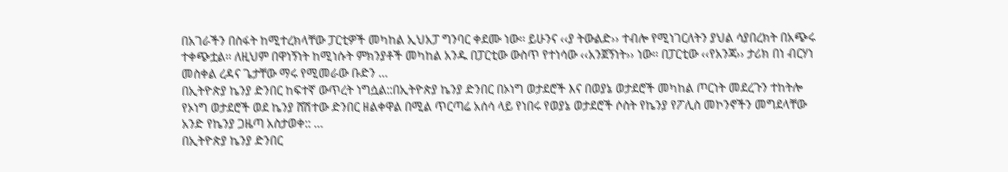በአገራችን በስፋት ከሚተረክላቸው ፓርቲዎች መካከል ኢህአፓ ግንባር ቀደሙ ነው፡፡ ይሁንና ‹‹ያ ትውልድ›› ተብሎ የሚነገርለትን ያህል ሳያበረክት በአጭሩ ተቀጭቷል፡፡ ለዚህም በዋነኝነት ከሚነሱት ምክንያቶች መካከል አንዱ በፓርቲው ውስጥ የተነሳው ‹‹አንጀኝነት›› ነው፡፡ በፓርቲው ‹‹የአንጃ›› ታሪክ በነ ብርሃነ መስቀል ረዳና ጌታቸው ማሩ የሚመራው ቡድን …
በኢትዮጵያ ኬንያ ድንበር ከፍተኛ ውጥረት ነግሷል::በኢትዮጵያ ኬንያ ድንበር በኦነግ ወታደሮች እና በወያኔ ወታደሮች መካከል ጦርነት መደረጉን ተከትሎ የኦነግ ወታደሮች ወደ ኬንያ ሸሽተው ድንበር ዘልቀዋል በሚል ጥርጣሬ አሰሳ ላይ የነበሩ የወያኔ ወታደሮች ሶስት የኬንያ የፖሊስ መኮንኖችን መግደላቸው አንድ የኬንያ ጋዜጣ አስታወቀ:: …
በኢትዮጵያ ኬንያ ድንበር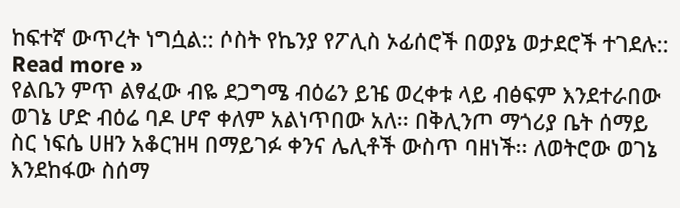ከፍተኛ ውጥረት ነግሷል:: ሶስት የኬንያ የፖሊስ ኦፊሰሮች በወያኔ ወታደሮች ተገደሉ:: Read more »
የልቤን ምጥ ልፃፈው ብዬ ደጋግሜ ብዕሬን ይዤ ወረቀቱ ላይ ብፅፍም እንደተራበው ወገኔ ሆድ ብዕሬ ባዶ ሆኖ ቀለም አልነጥበው አለ፡፡ በቅሊንጦ ማጎሪያ ቤት ሰማይ ስር ነፍሴ ሀዘን አቆርዝዛ በማይገፉ ቀንና ሌሊቶች ውስጥ ባዘነች፡፡ ለወትሮው ወገኔ እንደከፋው ስሰማ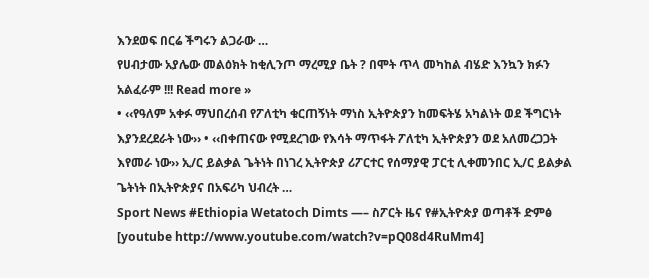እንደወፍ በርሬ ችግሩን ልጋራው …
የሀብታሙ አያሌው መልዕክት ከቂሊንጦ ማረሚያ ቤት ? በሞት ጥላ መካከል ብሄድ እንኳን ክፉን አልፈራም !!! Read more »
• ‹‹የዓለም አቀፉ ማህበረሰብ የፖለቲካ ቁርጠኝነት ማነስ ኢትዮጵያን ከመፍትሄ አካልነት ወደ ችግርነት እያንደረደራት ነው›› • ‹‹በቀጠናው የሚደረገው የእሳት ማጥፋት ፖለቲካ ኢትዮጵያን ወደ አለመረጋጋት እየመራ ነው›› ኢ/ር ይልቃል ጌትነት በነገረ ኢትዮጵያ ሪፖርተር የሰማያዊ ፓርቲ ሊቀመንበር ኢ/ር ይልቃል ጌትነት በኢትዮጵያና በአፍሪካ ህብረት …
Sport News #Ethiopia Wetatoch Dimts —– ስፖርት ዜና የ#ኢትዮጵያ ወጣቶች ድምፅ [youtube http://www.youtube.com/watch?v=pQ08d4RuMm4]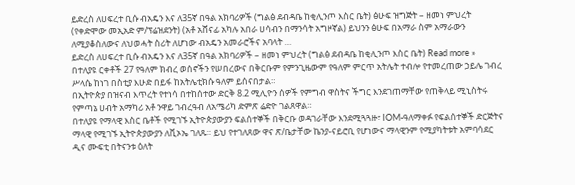ይድረስ ለሀፍረተ ቢሱ ብአዴን እና ለ35ኛ በዓል አክባሪዎች (ግልፅ ደብዳቤ ከቂሊንጦ እስር ቤት) ፅሁፍ ዝግጅት – ዘመነ ምህረት (የቀድሞው መኢአድ ም/ፕሬዝደንት) (አቶ አሸናፊ አካሉ አበራ ሀሳብን በማንሳት አግዞኛል) ይህንን ፅሁፍ በአማራ ስም አማራውን ለሚያቆስለውና ለህወሓት ስሪት ለሆነው ብአዴን አመራሮችና አባላት …
ይድረስ ለሀፍረተ ቢሱ ብአዴን እና ለ35ኛ በዓል አክባሪዎች – ዘመነ ምህረት (ግልፅ ደብዳቤ ከቂሊንጦ እስር ቤት) Read more »
በተለያዩ ርቀቶች 27 የዓለም ክብረ ወሰኖችን የሠበረውና በቅርቡም የምንጊዜውም የዓለም ምርጥ አትሌት ተብሎ የተመረጠው ኃይሌ ገብረ ሥላሴ ከነገ በስቲያ እሁድ በይፋ ከአትሌቲክሱ ዓለም ይሰናበታል።
በኢትዮጵያ በዝናብ እጥረት የተነሳ በተከሰተው ድርቅ 8.2 ሚሊዮን ሰዎች የምግብ ዋስትና ችግር እንደገጠማቸው የጠቅላይ ሚኒስትሩ የምጣኔ ሀብት አማካሪ አቶ ንዋይ ገብረዓብ ለአሜሪካ ድምጽ ሬድዮ ገልጸዋል።
በተለያዩ የማላዊ እስር ቤቶች የሚገኙ ኢትዮጵያውያን ፍልሰተኞች በቅርቡ ወዳገራቸው እንደሚጓጓዙ፣ IOM-ዓለማቀፉ የፍልሰተኞች ድርጅትና ማላዊ የሚገኙ ኢትዮጵያውያን ለቪኦኤ ገለጹ። ይህ የተገለጸው ዋና ጽ/ቤታቸው ኬንያ-ናይሮቢ የሆነውና ማላዊንም የሚያካትቱት አምባሳደር ዲና ሙፍቲ በትናንቱ ዕለት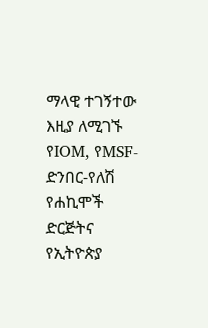ማላዊ ተገኝተው እዚያ ለሚገኙ የIOM, የMSF-ድንበር-የለሽ የሐኪሞች ድርጅትና የኢትዮጵያ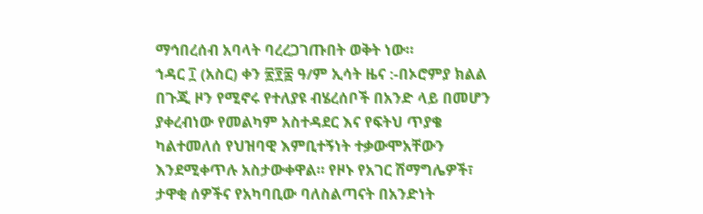ማኅበረሰብ አባላት ባረረጋገጡበት ወቅት ነው።
ኀዳር ፲ (አስር) ቀን ፳፻፰ ዓ/ም ኢሳት ዜና :-በኦሮምያ ክልል በጉጂ ዞን የሚኖሩ የተለያዩ ብሄረሰቦች በአንድ ላይ በመሆን ያቀረብነው የመልካም አስተዳደር እና የፍትህ ጥያቄ ካልተመለሰ የህዝባዊ እምቢተኝነት ተቃውሞአቸውን እንደሚቀጥሉ አስታውቀዋል። የዞኑ የአገር ሽማግሌዎች፣ ታዋቂ ሰዎችና የአካባቢው ባለስልጣናት በአንድነት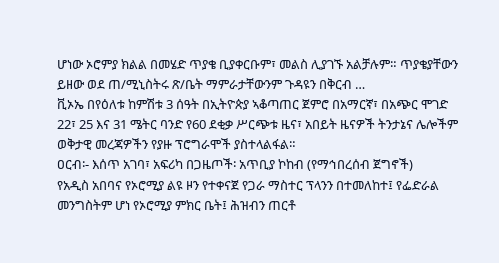ሆነው ኦሮምያ ክልል በመሄድ ጥያቄ ቢያቀርቡም፣ መልስ ሊያገኙ አልቻሉም። ጥያቄያቸውን ይዘው ወደ ጠ/ሚኒስትሩ ጽ/ቤት ማምራታቸውንም ጉዳዩን በቅርብ …
ቪኦኤ በየዕለቱ ከምሽቱ 3 ሰዓት በኢትዮጵያ ኣቆጣጠር ጀምሮ በአማርኛ፣ በአጭር ሞገድ 22፣ 25 እና 31 ሜትር ባንድ የ60 ደቂቃ ሥርጭቱ ዜና፣ አበይት ዜናዎች ትንታኔና ሌሎችም ወቅታዊ መረጃዎችን የያዙ ፕሮግራሞች ያስተላልፋል።
ዐርብ፡- እሰጥ አገባ፣ አፍሪካ በጋዜጦች፡ አጥቢያ ኮከብ (የማኅበረሰብ ጀግኖች)
የአዲስ አበባና የኦሮሚያ ልዩ ዞን የተቀናጀ የጋራ ማስተር ፕላንን በተመለከተ፤ የፌድራል መንግስትም ሆነ የኦሮሚያ ምክር ቤት፤ ሕዝብን ጠርቶ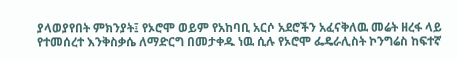ያላወያየበት ምክንያት፤ የኦሮሞ ወይም የአከባቢ አርሶ አደሮችን አፈናቅለዉ መሬት ዘረፋ ላይ የተመሰረተ እንቅስቃሴ ለማድርግ በመታቀዱ ነዉ ሲሉ የኦሮሞ ፌዴራሊስት ኮንግሬስ ከፍተኛ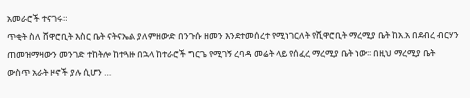አመራሮች ተናገሩ።
ጥቂት ስለ ሸዋሮቢት እስር ቤት ናትናኤል ያለምዘውድ በንጉሱ ዘመን እንደተመሰረተ የሚነገርለት የሺዋሮቢት ማረሚያ ቤት ከአ.አ በደብረ ብርሃን ጠመዝማዛውን መንገድ ተከትሎ ከተጓዙ በኋላ ከተራሮች ግርጌ የሚገኝ ረባዳ መሬት ላይ የሰፈረ ማረሚያ ቤት ነው፡፡ በዚህ ማረሚያ ቤት ውስጥ አራት ዞኖች ያሉ ሲሆን …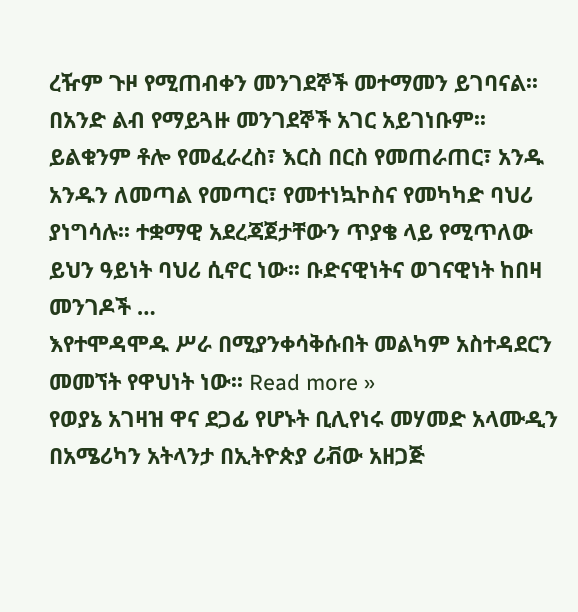ረዥም ጉዞ የሚጠብቀን መንገደኞች መተማመን ይገባናል፡፡ በአንድ ልብ የማይጓዙ መንገደኞች አገር አይገነቡም፡፡ ይልቁንም ቶሎ የመፈራረስ፣ እርስ በርስ የመጠራጠር፣ አንዱ አንዱን ለመጣል የመጣር፣ የመተነኳኮስና የመካካድ ባህሪ ያነግሳሉ፡፡ ተቋማዊ አደረጃጀታቸውን ጥያቄ ላይ የሚጥለው ይህን ዓይነት ባህሪ ሲኖር ነው፡፡ ቡድናዊነትና ወገናዊነት ከበዛ መንገዶች …
እየተሞዳሞዱ ሥራ በሚያንቀሳቅሱበት መልካም አስተዳደርን መመኘት የዋህነት ነው፡፡ Read more »
የወያኔ አገዛዝ ዋና ደጋፊ የሆኑት ቢሊየነሩ መሃመድ አላሙዲን በአሜሪካን አትላንታ በኢትዮጵያ ሪቭው አዘጋጅ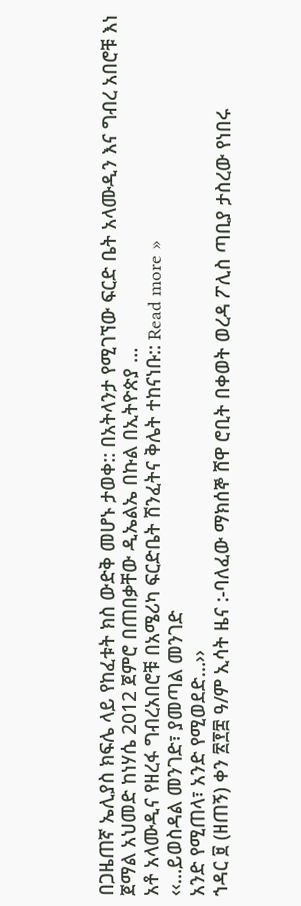በጋዜጠኛ ኤሊያስ ክፍሌ ላይ የከፈቱት ክስ ውድቅ መሆኑ ታወቀ:: በአትላንታ የሚገኘው ፍርድ ቤት አላሙዲን እና ግብረ አበሮቹ እነ ጀማል አህመድ ከነሃሴ 2012 ጀምሮ በጠበቃቸው ዲኤልኤ በኩል በኢትዮጵያ …
አቶ አላሙዲና የዘረፋ ግብረአበሮቹ በአሜሪካ ፍርድቤት ሽንፈትና ቅሌት ተከናነቡ:: Read more »
‹‹…ይወስዳል መንገድ፣ ያመጣል መንገድ
አንድ የሚጠላ፣ አንድ የሚወደድ…››
ኀዳር ፱ (ዘጠኝ) ቀን ፳፻፰ ዓ/ም ኢሳት ዜና :-ባለፈው ማክሰኞ ሸዋ ሮቢት በቀወት ወረዳ ፖሊስ ጣቢያ ታስረው የነበሩ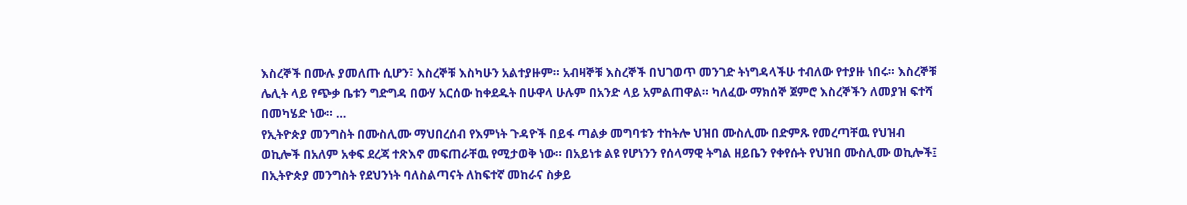እስረኞች በሙሉ ያመለጡ ሲሆን፣ እስረኞቹ እስካሁን አልተያዙም። አብዛኞቹ እስረኞች በህገወጥ መንገድ ትነግዳላችሁ ተብለው የተያዙ ነበሩ። እስረኞቹ ሌሊት ላይ የጭቃ ቤቱን ግድግዳ በውሃ አርሰው ከቀደዱት በሁዋላ ሁሉም በአንድ ላይ አምልጠዋል። ካለፈው ማክሰኞ ጀምሮ እስረኞችን ለመያዝ ፍተሻ በመካሄድ ነው። …
የኢትዮጵያ መንግስት በሙስሊሙ ማህበረሰብ የእምነት ጉዳዮች በይፋ ጣልቃ መግባቱን ተከትሎ ህዝበ ሙስሊሙ በድምጹ የመረጣቸዉ የህዝብ ወኪሎች በአለም አቀፍ ደረጃ ተጽእኖ መፍጠራቸዉ የሚታወቅ ነው። በአይነቱ ልዩ የሆነንን የሰላማዊ ትግል ዘይቤን የቀየሱት የህዝበ ሙስሊሙ ወኪሎች፤ በኢትዮጵያ መንግስት የደህንነት ባለስልጣናት ለከፍተኛ መከራና ስቃይ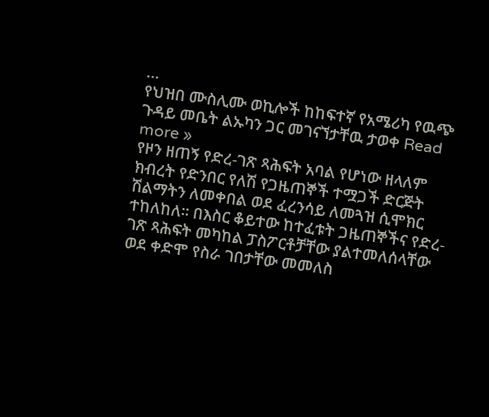…
የህዝበ ሙስሊሙ ወኪሎች ከከፍተኛ የአሜሪካ የዉጭ ጉዳይ መቤት ልኡካን ጋር መገናኘታቸዉ ታወቀ Read more »
የዞን ዘጠኝ የድረ-ገጽ ጻሕፍት አባል የሆነው ዘላለም ክብረት የድንበር የለሽ የጋዜጠኞች ተሟጋች ድርጅት ሽልማትን ለመቀበል ወደ ፈረንሳይ ለመጓዝ ሲሞክር ተከለከለ። በእስር ቆይተው ከተፈቱት ጋዜጠኞችና የድረ-ገጽ ጻሕፍት መካከል ፓስፖርቶቻቸው ያልተመለሰላቸው ወደ ቀድሞ የስራ ገበታቸው መመለስ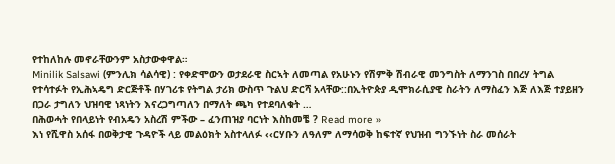የተከለከሉ መኖራቸውንም አስታውቀዋል።
Minilik Salsawi (ምንሊክ ሳልሳዊ) : የቀድሞውን ወታደራዊ ስርኣት ለመጣል የአሁኑን የሽምቅ ሽብራዊ መንግስት ለማንገስ በበረሃ ትግል የተሳተፉት የኢሕኣዴግ ድርጅቶች በሃገሪቱ የትግል ታሪክ ውስጥ ጉልህ ድርሻ አላቸው::በኢትዮጵያ ዲሞክራሲያዊ ስራትን ለማስፈን እጅ ለእጅ ተያይዘን በጋራ ታግለን ህዝባዊ ነጻነትን እናረጋግጣለን በማለት ጫካ የተደባለቁት …
በሕወሓት የበላይነት የብአዴን አስረሽ ምችው – ፈንጠዝያ ባርነት እስከመቼ ? Read more »
እነ የሺዋስ አሰፋ በወቅታዊ ጉዳዮች ላይ መልዕክት አስተላለፉ ‹‹ርሃቡን ለዓለም ለማሳወቅ ከፍተኛ የህዝብ ግንኙነት ስራ መሰራት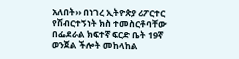አለበት›› በነገረ ኢትዮጵያ ሪፖርተር የሽብርተኝነት ክስ ተመስርቶባቸው በፌደራል ክፍተኛ ፍርድ ቤት 19ኛ ወንጀል ችሎት መከላከል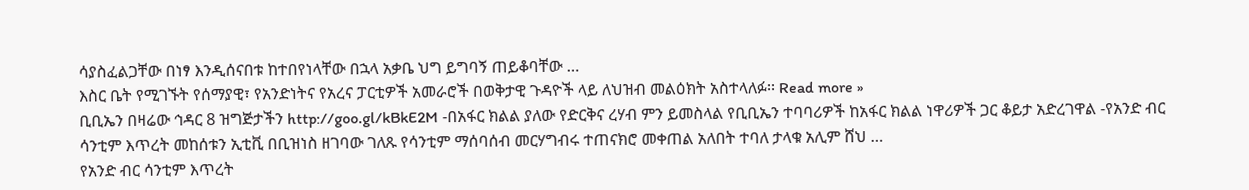ሳያስፈልጋቸው በነፃ እንዲሰናበቱ ከተበየነላቸው በኋላ አቃቤ ህግ ይግባኝ ጠይቆባቸው …
እስር ቤት የሚገኙት የሰማያዊ፣ የአንድነትና የአረና ፓርቲዎች አመራሮች በወቅታዊ ጉዳዮች ላይ ለህዝብ መልዕክት አስተላለፉ፡፡ Read more »
ቢቢኤን በዛሬው ኅዳር 8 ዝግጅታችን http://goo.gl/kBkE2M -በአፋር ክልል ያለው የድርቅና ረሃብ ምን ይመስላል የቢቢኤን ተባባሪዎች ከአፋር ክልል ነዋሪዎች ጋር ቆይታ አድረገዋል -የአንድ ብር ሳንቲም እጥረት መከሰቱን ኢቲቪ በቢዝነስ ዘገባው ገለጹ የሳንቲም ማሰባሰብ መርሃግብሩ ተጠናክሮ መቀጠል አለበት ተባለ ታላቁ አሊም ሸህ …
የአንድ ብር ሳንቲም እጥረት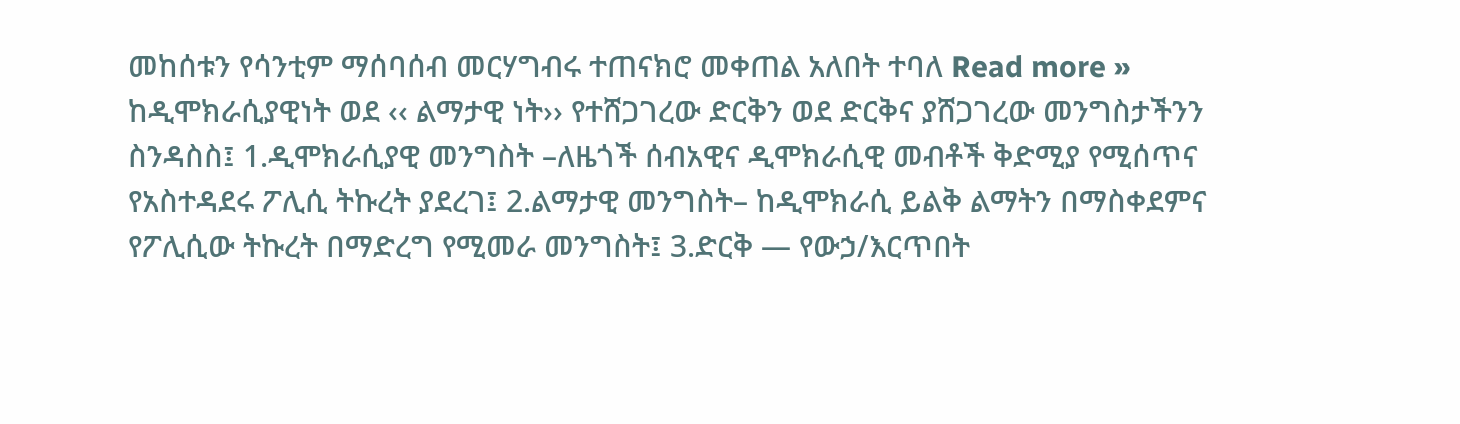መከሰቱን የሳንቲም ማሰባሰብ መርሃግብሩ ተጠናክሮ መቀጠል አለበት ተባለ Read more »
ከዲሞክራሲያዊነት ወደ ‹‹ ልማታዊ ነት›› የተሸጋገረው ድርቅን ወደ ድርቅና ያሸጋገረው መንግስታችንን ስንዳስስ፤ 1.ዲሞክራሲያዊ መንግስት –ለዜጎች ሰብአዊና ዲሞክራሲዊ መብቶች ቅድሚያ የሚሰጥና የአስተዳደሩ ፖሊሲ ትኩረት ያደረገ፤ 2.ልማታዊ መንግስት– ከዲሞክራሲ ይልቅ ልማትን በማስቀደምና የፖሊሲው ትኩረት በማድረግ የሚመራ መንግስት፤ 3.ድርቅ — የውኃ/እርጥበት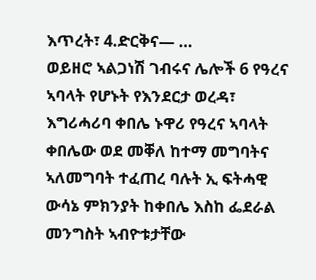እጥረት፣ 4.ድርቅና— …
ወይዘሮ ኣልጋነሽ ገብሩና ሌሎች 6 የዓረና ኣባላት የሆኑት የእንደርታ ወረዳ፣ እግሪሓሪባ ቀበሌ ኑዋሪ የዓረና ኣባላት ቀበሌው ወደ መቐለ ከተማ መግባትና ኣለመግባት ተፈጠረ ባሉት ኢ ፍትሓዊ ውሳኔ ምክንያት ከቀበሌ እስከ ፌደራል መንግስት ኣብዮቱታቸው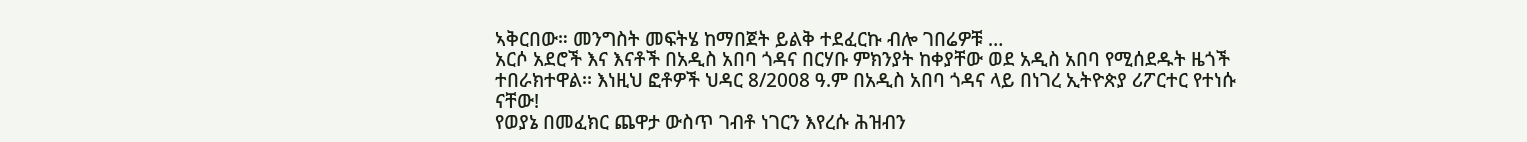ኣቅርበው። መንግስት መፍትሄ ከማበጀት ይልቅ ተደፈርኩ ብሎ ገበሬዎቹ …
አርሶ አደሮች እና እናቶች በአዲስ አበባ ጎዳና በርሃቡ ምክንያት ከቀያቸው ወደ አዲስ አበባ የሚሰደዱት ዜጎች ተበራክተዋል፡፡ እነዚህ ፎቶዎች ህዳር 8/2008 ዓ.ም በአዲስ አበባ ጎዳና ላይ በነገረ ኢትዮጵያ ሪፖርተር የተነሱ ናቸው!
የወያኔ በመፈክር ጨዋታ ውስጥ ገብቶ ነገርን እየረሱ ሕዝብን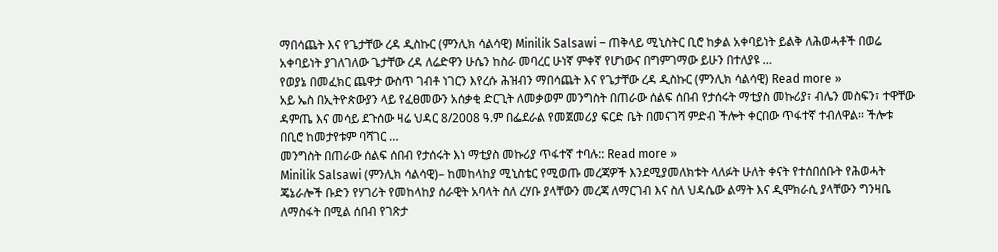ማበሳጨት እና የጌታቸው ረዳ ዲስኩር (ምንሊክ ሳልሳዊ) Minilik Salsawi – ጠቅላይ ሚኒስትር ቢሮ ከቃል አቀባይነት ይልቅ ለሕወሓቶች በወሬ አቀባይነት ያገለገለው ጌታቸው ረዳ ለሬድዋን ሁሴን ከስራ መባረር ሁነኛ ምቀኛ የሆነውና በግምገማው ይሁን በተለያዩ …
የወያኔ በመፈክር ጨዋታ ውስጥ ገብቶ ነገርን እየረሱ ሕዝብን ማበሳጨት እና የጌታቸው ረዳ ዲስኩር (ምንሊክ ሳልሳዊ) Read more »
አይ ኤስ በኢትዮጵውያን ላይ የፈፀመውን አሰቃቂ ድርጊት ለመቃወም መንግስት በጠራው ሰልፍ ሰበብ የታሰሩት ማቲያስ መኩሪያ፣ ብሌን መስፍን፣ ተዋቸው ዳምጤ እና መሳይ ደጉሰው ዛሬ ህዳር 8/2008 ዓ.ም በፌደራል የመጀመሪያ ፍርድ ቤት በመናገሻ ምድብ ችሎት ቀርበው ጥፋተኛ ተብለዋል፡፡ ችሎቱ በቢሮ ከመታየቱም ባሻገር …
መንግስት በጠራው ሰልፍ ሰበብ የታሰሩት እነ ማቲያስ መኩሪያ ጥፋተኛ ተባሉ:: Read more »
Minilik Salsawi (ምንሊክ ሳልሳዊ)– ከመከላከያ ሚኒስቴር የሚወጡ መረጃዎች እንደሚያመለክቱት ላለፉት ሁለት ቀናት የተሰበሰቡት የሕወሓት ጄኔራሎች ቡድን የሃገሪት የመከላከያ ሰራዊት አባላት ስለ ረሃቡ ያላቸውን መረጃ ለማርገብ እና ስለ ህዳሴው ልማት እና ዲሞክራሲ ያላቸውን ግንዛቤ ለማስፋት በሚል ሰበብ የገጽታ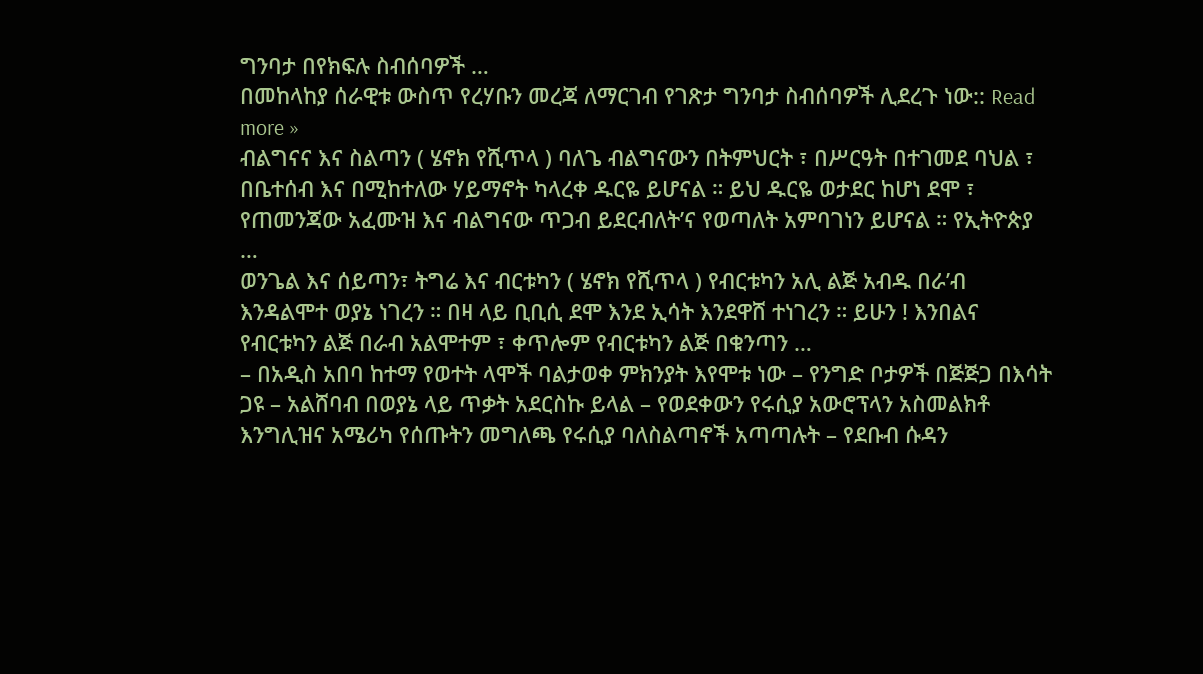ግንባታ በየክፍሉ ስብሰባዎች …
በመከላከያ ሰራዊቱ ውስጥ የረሃቡን መረጃ ለማርገብ የገጽታ ግንባታ ስብሰባዎች ሊደረጉ ነው:: Read more »
ብልግናና እና ስልጣን ( ሄኖክ የሺጥላ ) ባለጌ ብልግናውን በትምህርት ፣ በሥርዓት በተገመደ ባህል ፣ በቤተሰብ እና በሚከተለው ሃይማኖት ካላረቀ ዱርዬ ይሆናል ። ይህ ዱርዬ ወታደር ከሆነ ደሞ ፣ የጠመንጃው አፈሙዝ እና ብልግናው ጥጋብ ይደርብለት’ና የወጣለት አምባገነን ይሆናል ። የኢትዮጵያ …
ወንጌል እና ሰይጣን፣ ትግሬ እና ብርቱካን ( ሄኖክ የሺጥላ ) የብርቱካን አሊ ልጅ አብዱ በራ’ብ እንዳልሞተ ወያኔ ነገረን ። በዛ ላይ ቢቢሲ ደሞ እንደ ኢሳት እንደዋሸ ተነገረን ። ይሁን ! እንበልና የብርቱካን ልጅ በራብ አልሞተም ፣ ቀጥሎም የብርቱካን ልጅ በቁንጣን …
– በአዲስ አበባ ከተማ የወተት ላሞች ባልታወቀ ምክንያት እየሞቱ ነው – የንግድ ቦታዎች በጅጅጋ በእሳት ጋዩ – አልሸባብ በወያኔ ላይ ጥቃት አደርስኩ ይላል – የወደቀውን የሩሲያ አውሮፕላን አስመልክቶ እንግሊዝና አሜሪካ የሰጡትን መግለጫ የሩሲያ ባለስልጣኖች አጣጣሉት – የደቡብ ሱዳን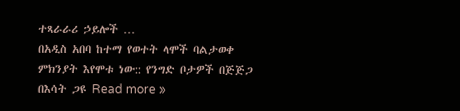ተጻራራሪ ኃይሎች …
በአዲስ አበባ ከተማ የወተት ላሞች ባልታወቀ ምክንያት እየሞቱ ነው:: የንግድ ቦታዎች በጅጅጋ በእሳት ጋዩ Read more »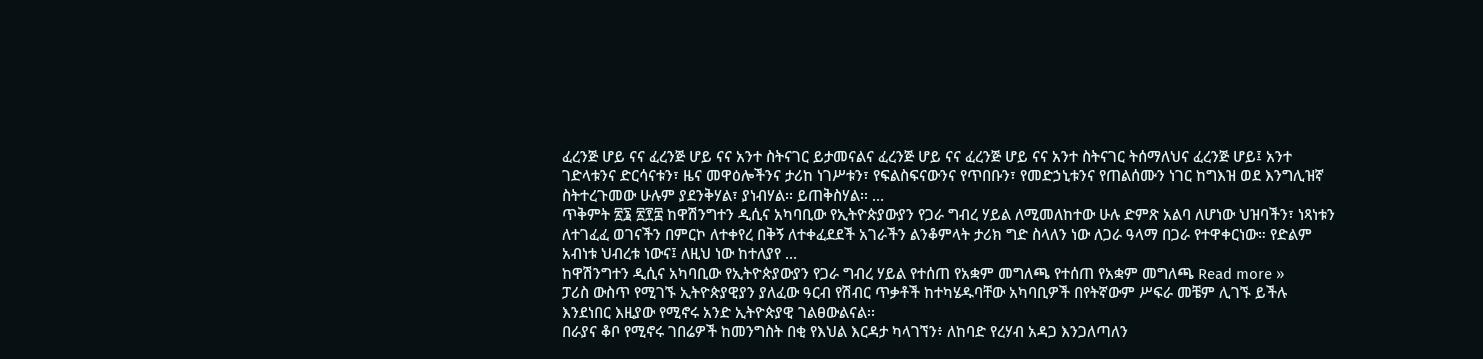ፈረንጅ ሆይ ናና ፈረንጅ ሆይ ናና አንተ ስትናገር ይታመናልና ፈረንጅ ሆይ ናና ፈረንጅ ሆይ ናና አንተ ስትናገር ትሰማለህና ፈረንጅ ሆይ፤ አንተ ገድላቱንና ድርሳናቱን፣ ዜና መዋዕሎችንና ታሪከ ነገሥቱን፣ የፍልስፍናውንና የጥበቡን፣ የመድኃኒቱንና የጠልሰሙን ነገር ከግእዝ ወደ እንግሊዝኛ ስትተረጉመው ሁሉም ያደንቅሃል፣ ያነብሃል፡፡ ይጠቅስሃል፡፡ …
ጥቅምት ፳፮ ፳፻፰ ከዋሽንግተን ዲሲና አካባቢው የኢትዮጵያውያን የጋራ ግብረ ሃይል ለሚመለከተው ሁሉ ድምጽ አልባ ለሆነው ህዝባችን፣ ነጻነቱን ለተገፈፈ ወገናችን በምርኮ ለተቀየረ በቅኝ ለተቀፈደደች አገራችን ልንቆምላት ታሪክ ግድ ስላለን ነው ለጋራ ዓላማ በጋራ የተዋቀርነው። የድልም አብነቱ ህብረቱ ነውና፤ ለዚህ ነው ከተለያየ …
ከዋሽንግተን ዲሲና አካባቢው የኢትዮጵያውያን የጋራ ግብረ ሃይል የተሰጠ የአቋም መግለጫ የተሰጠ የአቋም መግለጫ Read more »
ፓሪስ ውስጥ የሚገኙ ኢትዮጵያዊያን ያለፈው ዓርብ የሽብር ጥቃቶች ከተካሄዱባቸው አካባቢዎች በየትኛውም ሥፍራ መቼም ሊገኙ ይችሉ እንደነበር እዚያው የሚኖሩ አንድ ኢትዮጵያዊ ገልፀውልናል፡፡
በራያና ቆቦ የሚኖሩ ገበሬዎች ከመንግስት በቂ የእህል እርዳታ ካላገኘን፥ ለከባድ የረሃብ አዳጋ እንጋለጣለን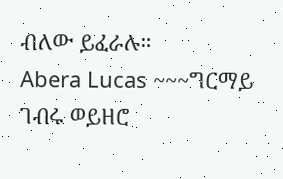ብለው ይፈራሉ።
Abera Lucas ~~~ግርማይ ገብሩ ወይዘሮ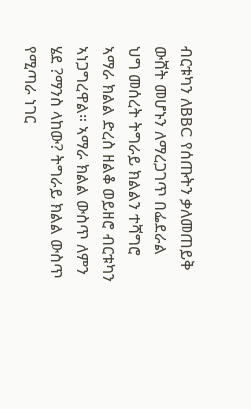ብርቱካን ለBBC የሰጡትን ቃለመጠይቅ ውሸት መሆኑን ለማረጋገጥ በፌደራል ህግ መሰረት ትግራይ ክልልን ተሻግሮ ኣማራ ክልል ድረስ ዘልቆ ወይዘሮ ብርቱካን ኣነጋግረዋል። ኣማራ ክልል ውስጥ ለምን ሄደ ?ማንስ ላከው? ትግራይ ክልል ውስጥ የሚጣራ ነገር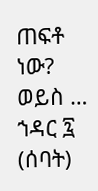ጠፍቶ ነው? ወይስ …
ኀዳር ፯ (ሰባት)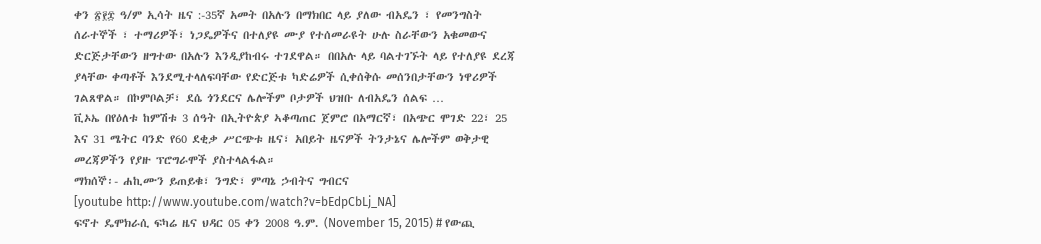ቀን ፳፻፰ ዓ/ም ኢሳት ዜና :-35ኛ አመት በአሉን በማክበር ላይ ያለው ብአዴን ፣ የመንግስት ሰራተኞች ፣ ተማሪዎች፣ ነጋዴዎችና በተለያዩ ሙያ የተሰመራዩት ሁሉ ስራቸውን አቁመውና ድርጅታቸውን ዘግተው በአሉን እንዲያከብሩ ተገደዋል። በበአሉ ላይ ባልተገኙት ላይ የተለያዩ ደረጃ ያላቸው ቀጣቶች እንደሚተላለፍባቸው የድርጅቱ ካድሬዎች ሲቀሰቅሱ መሰንበታቸውን ነዋሪዎች ገልጸዋል። በኮምቦልቻ፣ ደሴ ጎንደርና ሌሎችም ቦታዎች ህዝቡ ለብአዴን ሰልፍ …
ቪኦኤ በየዕለቱ ከምሽቱ 3 ሰዓት በኢትዮጵያ ኣቆጣጠር ጀምሮ በአማርኛ፣ በአጭር ሞገድ 22፣ 25 እና 31 ሜትር ባንድ የ60 ደቂቃ ሥርጭቱ ዜና፣ አበይት ዜናዎች ትንታኔና ሌሎችም ወቅታዊ መረጃዎችን የያዙ ፕሮግራሞች ያስተላልፋል።
ማክሰኞ፡- ሐኪሙን ይጠይቁ፣ ንግድ፣ ምጣኔ ኃብትና ግብርና
[youtube http://www.youtube.com/watch?v=bEdpCbLj_NA]
ፍኖተ ዴሞክራሲ ፍካሬ ዜና ህዳር 05 ቀን 2008 ዓ.ም. (November 15, 2015) # የውጪ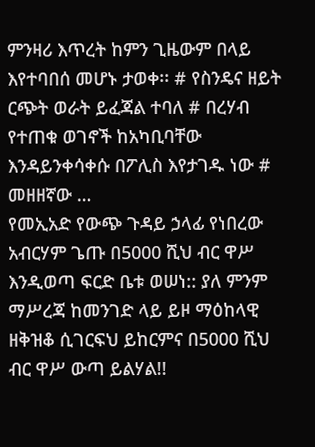ምንዛሪ እጥረት ከምን ጊዜውም በላይ እየተባበሰ መሆኑ ታወቀ፡፡ # የስንዴና ዘይት ርጭት ወራት ይፈጃል ተባለ # በረሃብ የተጠቁ ወገኖች ከአካቢባቸው እንዳይንቀሳቀሱ በፖሊስ እየታገዱ ነው # መዘዘኛው …
የመኢአድ የውጭ ጉዳይ ኃላፊ የነበረው አብርሃም ጌጡ በ5000 ሺህ ብር ዋሥ እንዲወጣ ፍርድ ቤቱ ወሠነ:: ያለ ምንም ማሥረጃ ከመንገድ ላይ ይዞ ማዕከላዊ ዘቅዝቆ ሲገርፍህ ይከርምና በ5000 ሺህ ብር ዋሥ ውጣ ይልሃል!!